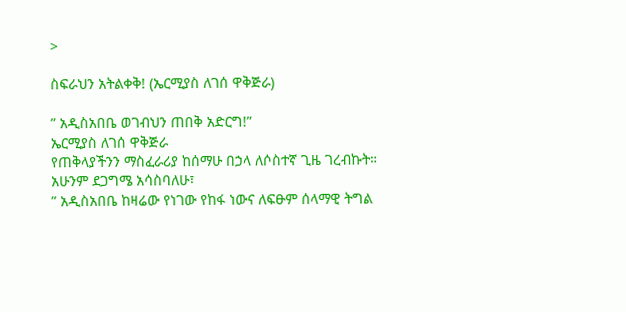>

ስፍራህን አትልቀቅ! (ኤርሚያስ ለገሰ ዋቅጅራ)

” አዲስአበቤ ወገብህን ጠበቅ አድርግ!”
ኤርሚያስ ለገሰ ዋቅጅራ
የጠቅላያችንን ማስፈራሪያ ከሰማሁ በኃላ ለሶስተኛ ጊዜ ገረብኩት።
አሁንም ደጋግሜ አሳስባለሁ፣
” አዲስአበቤ ከዛሬው የነገው የከፋ ነውና ለፍፁም ሰላማዊ ትግል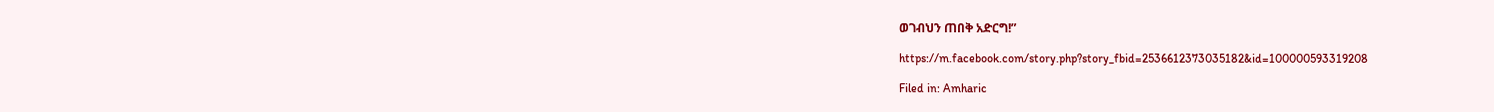ወገብህን ጠበቅ አድርግ!”

https://m.facebook.com/story.php?story_fbid=2536612373035182&id=100000593319208

Filed in: Amharic